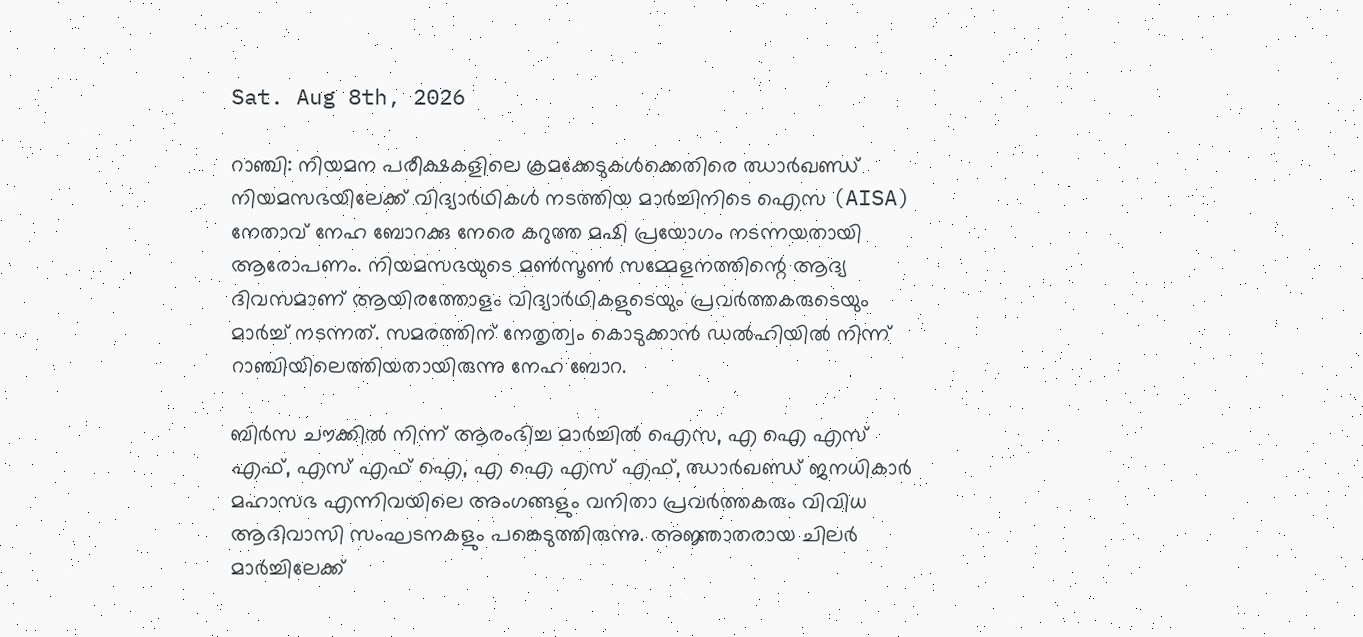Sat. Aug 8th, 2026

റാഞ്ചി: നിയമന പരീക്ഷകളിലെ ക്രമക്കേടുകള്‍ക്കെതിരെ ഝാര്‍ഖണ്ഡ് നിയമസഭയിലേക്ക് വിദ്യാര്‍ഥികള്‍ നടത്തിയ മാര്‍ച്ചിനിടെ ഐസ (AISA) നേതാവ് നേഹ ബോറക്കു നേരെ കറുത്ത മഷി പ്രയോഗം നടന്നയതായി ആരോപണം. നിയമസഭയുടെ മണ്‍സൂണ്‍ സമ്മേളനത്തിന്റെ ആദ്യ ദിവസമാണ് ആയിരത്തോളം വിദ്യാര്‍ഥികളുടെയും പ്രവര്‍ത്തകരുടെയും മാര്‍ച്ച് നടന്നത്. സമരത്തിന് നേതൃത്വം കൊടുക്കാന്‍ ഡല്‍ഹിയില്‍ നിന്ന് റാഞ്ചിയിലെത്തിയതായിരുന്നു നേഹ ബോറ.

ബിര്‍സ ചൗക്കില്‍ നിന്ന് ആരംഭിച്ച മാര്‍ച്ചില്‍ ഐസ, എ ഐ എസ് എഫ്, എസ് എഫ് ഐ, എ ഐ എസ് എഫ്, ഝാര്‍ഖണ്ഡ് ജനധികാര്‍ മഹാസഭ എന്നിവയിലെ അംഗങ്ങളും വനിതാ പ്രവര്‍ത്തകരും വിവിധ ആദിവാസി സംഘടനകളും പങ്കെടുത്തിരുന്നു. അജ്ഞാതരായ ചിലര്‍ മാര്‍ച്ചിലേക്ക്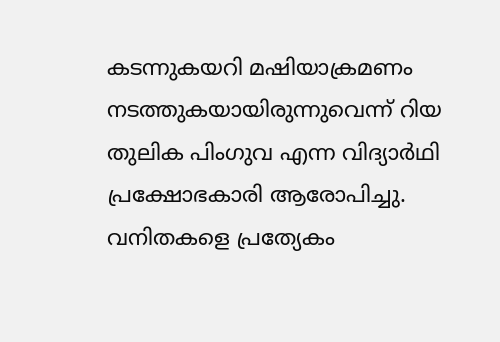കടന്നുകയറി മഷിയാക്രമണം നടത്തുകയായിരുന്നുവെന്ന് റിയ തുലിക പിംഗുവ എന്ന വിദ്യാര്‍ഥി പ്രക്ഷോഭകാരി ആരോപിച്ചു. വനിതകളെ പ്രത്യേകം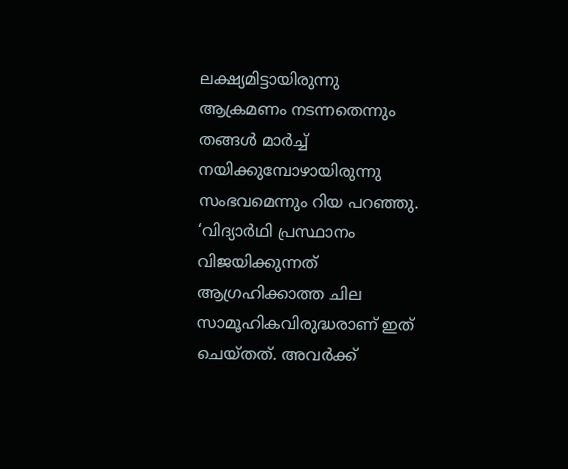ലക്ഷ്യമിട്ടായിരുന്നു ആക്രമണം നടന്നതെന്നും തങ്ങള്‍ മാര്‍ച്ച് നയിക്കുമ്പോഴായിരുന്നു സംഭവമെന്നും റിയ പറഞ്ഞു. ‘വിദ്യാര്‍ഥി പ്രസ്ഥാനം വിജയിക്കുന്നത് ആഗ്രഹിക്കാത്ത ചില സാമൂഹികവിരുദ്ധരാണ് ഇത് ചെയ്തത്. അവര്‍ക്ക്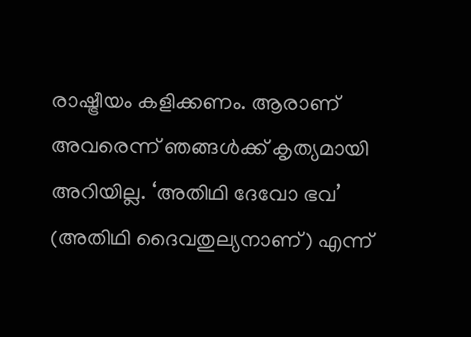രാഷ്ട്രീയം കളിക്കണം. ആരാണ് അവരെന്ന് ഞങ്ങള്‍ക്ക് കൃത്യമായി അറിയില്ല. ‘അതിഥി ദേവോ ഭവ’ (അതിഥി ദൈവതുല്യനാണ്) എന്ന്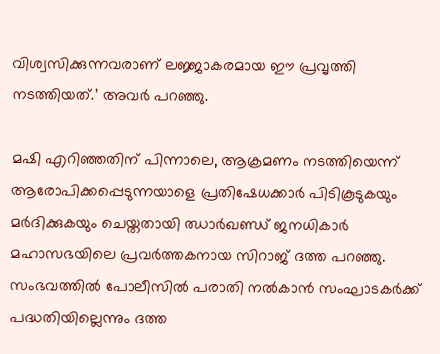വിശ്വസിക്കുന്നവരാണ് ലജ്ജാകരമായ ഈ പ്രവൃത്തി നടത്തിയത്.’ അവര്‍ പറഞ്ഞു.

മഷി എറിഞ്ഞതിന് പിന്നാലെ, ആക്രമണം നടത്തിയെന്ന് ആരോപിക്കപ്പെടുന്നയാളെ പ്രതിഷേധക്കാര്‍ പിടികൂടുകയും മര്‍ദിക്കുകയും ചെയ്തതായി ഝാര്‍ഖണ്ഡ് ജനധികാര്‍ മഹാസഭയിലെ പ്രവര്‍ത്തകനായ സിറാജ് ദത്ത പറഞ്ഞു. സംഭവത്തില്‍ പോലീസില്‍ പരാതി നല്‍കാന്‍ സംഘാടകര്‍ക്ക് പദ്ധതിയില്ലെന്നും ദത്ത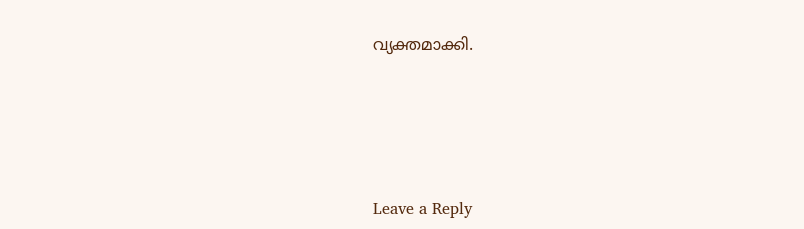വ്യക്തമാക്കി.





Leave a Reply